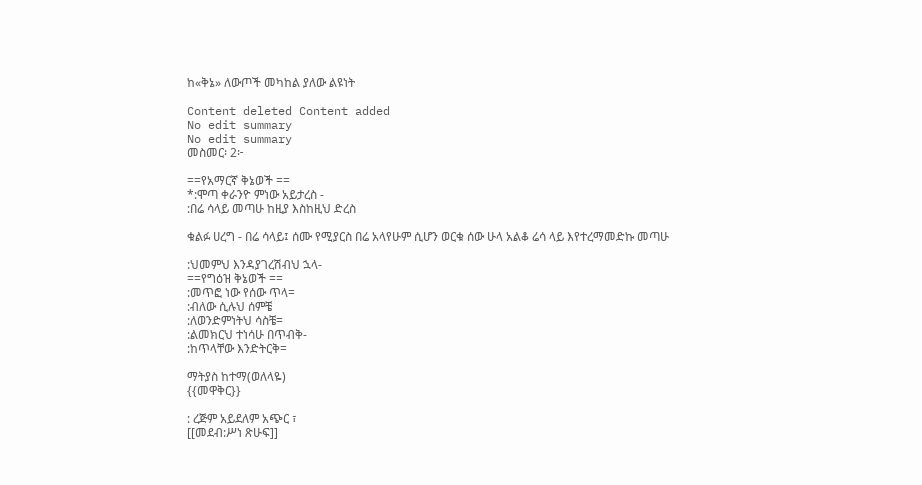ከ«ቅኔ» ለውጦች መካከል ያለው ልዩነት

Content deleted Content added
No edit summary
No edit summary
መስመር፡ 2፦

==የአማርኛ ቅኔወች ==
*:ሞጣ ቀራንዮ ምነው አይታረስ -
:በሬ ሳላይ መጣሁ ከዚያ እስከዚህ ድረስ

ቁልፉ ሀረግ - በሬ ሳላይ፤ ሰሙ የሚያርስ በሬ አላየሁም ሲሆን ወርቁ ሰው ሁላ አልቆ ሬሳ ላይ እየተረማመድኩ መጣሁ

:ህመምህ እንዳያገረሽብህ ኋላ-
==የግዕዝ ቅኔወች ==
:መጥፎ ነው የሰው ጥላ=
:ብለው ሲሉህ ሰምቼ
:ለወንድምነትህ ሳስቼ=
:ልመክርህ ተነሳሁ በጥብቅ-
:ከጥላቸው እንድትርቅ=

ማትያስ ከተማ(ወለላዬ)
{{መዋቅር}}

: ረጅም አይደለም አጭር ፣
[[መደብ:ሥነ ጽሁፍ]]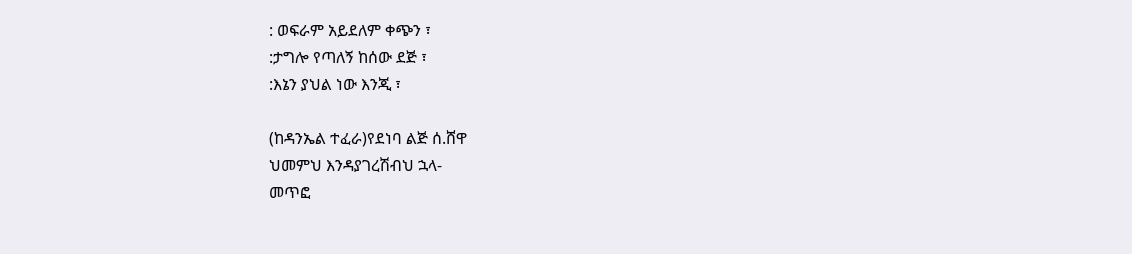: ወፍራም አይደለም ቀጭን ፣
:ታግሎ የጣለኝ ከሰው ደጅ ፣
:እኔን ያህል ነው እንጂ ፣

(ከዳንኤል ተፈራ)የደነባ ልጅ ሰ.ሸዋ
ህመምህ እንዳያገረሽብህ ኋላ-
መጥፎ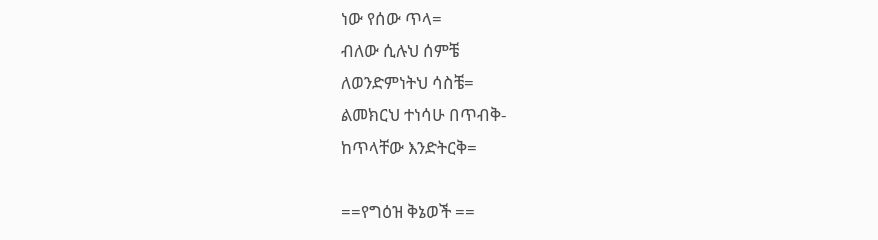ነው የሰው ጥላ=
ብለው ሲሉህ ሰምቼ
ለወንድምነትህ ሳስቼ=
ልመክርህ ተነሳሁ በጥብቅ-
ከጥላቸው እንድትርቅ=

==የግዕዝ ቅኔወች ==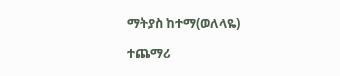ማትያስ ከተማ(ወለላዬ)

ተጨማሪ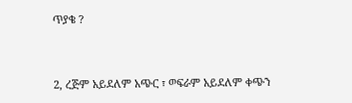ጥያቄ ?


2, ረጅም አይደለም አጭር ፣ ወፍራም አይደለም ቀጭን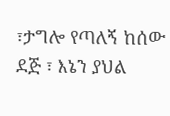፣ታግሎ የጣለኝ ከሰው ደጅ ፣ እኔን ያህል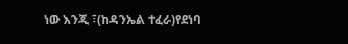ነው እንጂ ፣(ከዳንኤል ተፈራ)የደነባ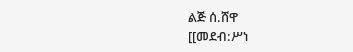ልጅ ሰ.ሸዋ
[[መደብ:ሥነ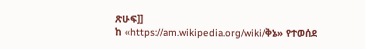ጽሁፍ]]
ከ «https://am.wikipedia.org/wiki/ቅኔ» የተወሰደ